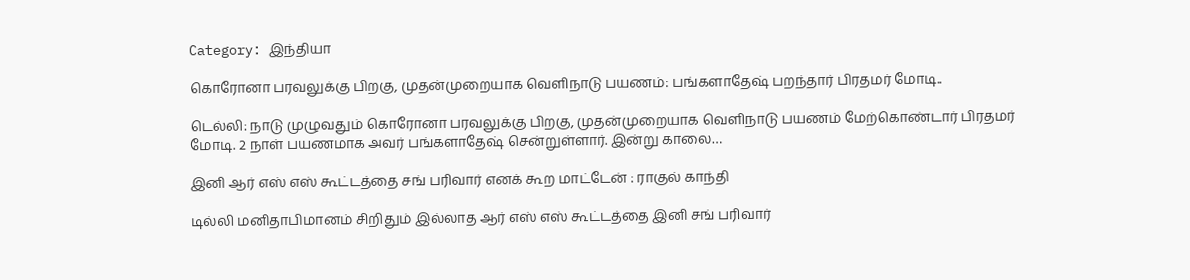Category: இந்தியா

கொரோனா பரவலுக்கு பிறகு, முதன்முறையாக வெளிநாடு பயணம்: பங்களாதேஷ் பறந்தார் பிரதமர் மோடி..

டெல்லி: நாடு முழுவதும் கொரோனா பரவலுக்கு பிறகு, முதன்முறையாக வெளிநாடு பயணம் மேற்கொண்டார் பிரதமர் மோடி. 2 நாள் பயணமாக அவர் பங்களாதேஷ் சென்றுள்ளார். இன்று காலை…

இனி ஆர் எஸ் எஸ் கூட்டத்தை சங் பரிவார் எனக் கூற மாட்டேன் : ராகுல் காந்தி

டில்லி மனிதாபிமானம் சிறிதும் இல்லாத ஆர் எஸ் எஸ் கூட்டத்தை இனி சங் பரிவார்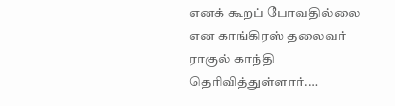எனக் கூறப் போவதில்லை என காங்கிரஸ் தலைவர் ராகுல் காந்தி தெரிவித்துள்ளார்.…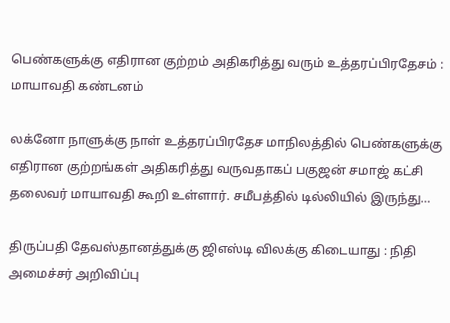பெண்களுக்கு எதிரான குற்றம் அதிகரித்து வரும் உத்தரப்பிரதேசம் :  மாயாவதி கண்டனம்

லக்னோ நாளுக்கு நாள் உத்தரப்பிரதேச மாநிலத்தில் பெண்களுக்கு எதிரான குற்றங்கள் அதிகரித்து வருவதாகப் பகுஜன் சமாஜ் கட்சி தலைவர் மாயாவதி கூறி உள்ளார். சமீபத்தில் டில்லியில் இருந்து…

திருப்பதி தேவஸ்தானத்துக்கு ஜிஎஸ்டி விலக்கு கிடையாது : நிதி அமைச்சர் அறிவிப்பு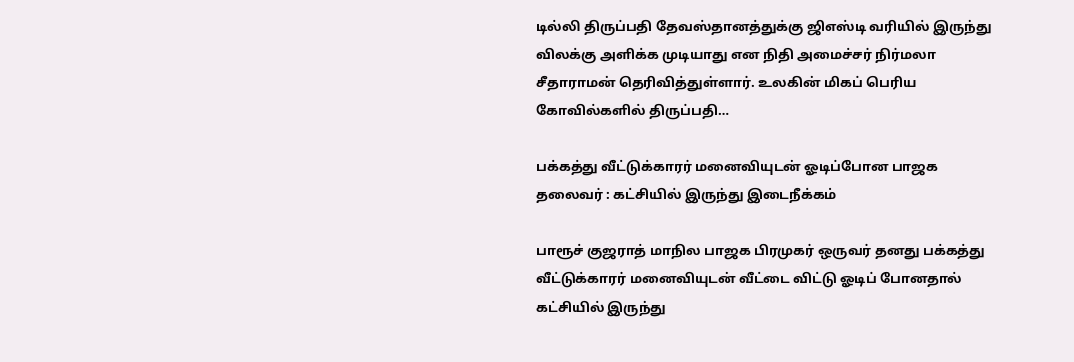டில்லி திருப்பதி தேவஸ்தானத்துக்கு ஜிஎஸ்டி வரியில் இருந்து விலக்கு அளிக்க முடியாது என நிதி அமைச்சர் நிர்மலா சீதாராமன் தெரிவித்துள்ளார். உலகின் மிகப் பெரிய கோவில்களில் திருப்பதி…

பக்கத்து வீட்டுக்காரர் மனைவியுடன் ஓடிப்போன பாஜக தலைவர் : கட்சியில் இருந்து இடைநீக்கம்

பாரூச் குஜராத் மாநில பாஜக பிரமுகர் ஒருவர் தனது பக்கத்து வீட்டுக்காரர் மனைவியுடன் வீட்டை விட்டு ஓடிப் போனதால் கட்சியில் இருந்து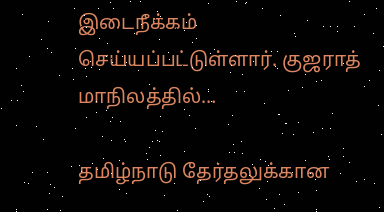இடைநீக்கம் செய்யப்பட்டுள்ளார். குஜராத் மாநிலத்தில்…

தமிழ்நாடு தேர்தலுக்கான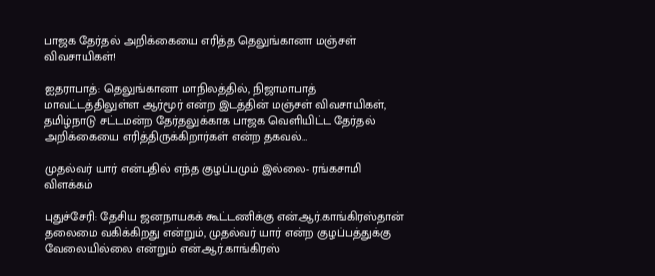பாஜக தேர்தல் அறிக்கையை எரித்த தெலுங்கானா மஞ்சள் விவசாயிகள்!

ஐதராபாத்: தெலுங்கானா மாநிலத்தில், நிஜாமாபாத் மாவட்டத்திலுள்ள ஆர்மூர் என்ற இடத்தின் மஞ்சள் விவசாயிகள், தமிழ்நாடு சட்டமன்ற தேர்தலுக்காக பாஜக வெளியிட்ட தேர்தல் அறிக்கையை எரித்திருக்கிறார்கள் என்ற தகவல்…

முதல்வர் யார் என்பதில் எந்த குழப்பமும் இல்லை- ரங்கசாமி விளக்கம்

புதுச்சேரி: தேசிய ஜனநாயகக் கூட்டணிக்கு என்.ஆர்.காங்கிரஸ்தான் தலைமை வகிக்கிறது என்றும், முதல்வர் யார் என்ற குழப்பத்துக்கு வேலையில்லை என்றும் என்.ஆர்.காங்கிரஸ்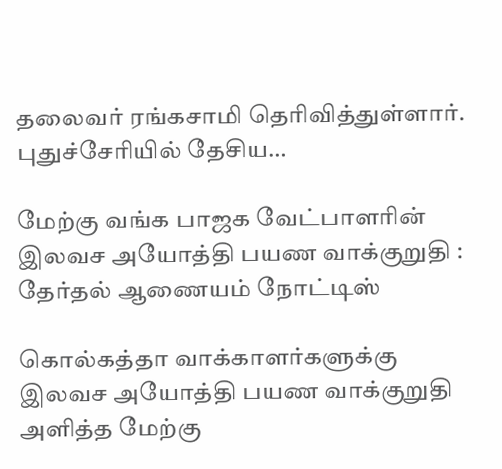தலைவர் ரங்கசாமி தெரிவித்துள்ளார். புதுச்சேரியில் தேசிய…

மேற்கு வங்க பாஜக வேட்பாளரின் இலவச அயோத்தி பயண வாக்குறுதி : தேர்தல் ஆணையம் நோட்டிஸ்

கொல்கத்தா வாக்காளர்களுக்கு இலவச அயோத்தி பயண வாக்குறுதி அளித்த மேற்கு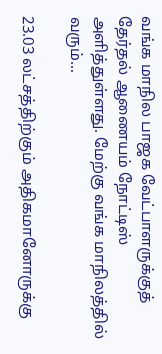வங்க மாநில பாஜக வேட்பாளருக்குத் தேர்தல் ஆணையம் நோட்டிஸ் அளித்துள்ளது. மேற்கு வங்க மாநிலத்தில் வரும்…

23.03 லட்சத்திற்கும் அதிகமானோருக்கு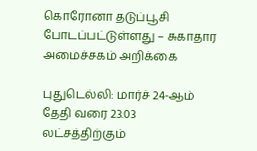கொரோனா தடுப்பூசி போடப்பட்டுள்ளது – சுகாதார அமைச்சகம் அறிக்கை

புதுடெல்லி: மார்ச் 24-ஆம் தேதி வரை 23.03 லட்சத்திற்கும்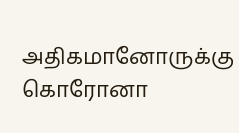அதிகமானோருக்கு கொரோனா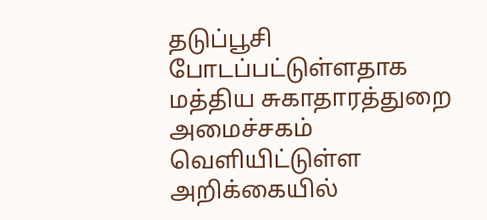தடுப்பூசி போடப்பட்டுள்ளதாக மத்திய சுகாதாரத்துறை அமைச்சகம் வெளியிட்டுள்ள அறிக்கையில்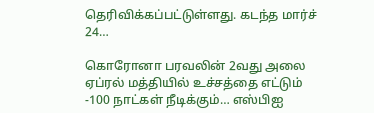தெரிவிக்கப்பட்டுள்ளது. கடந்த மார்ச் 24…

கொரோனா பரவலின் 2வது அலை ஏப்ரல் மத்தியில் உச்சத்தை எட்டும் -100 நாட்கள் நீடிக்கும்… எஸ்பிஐ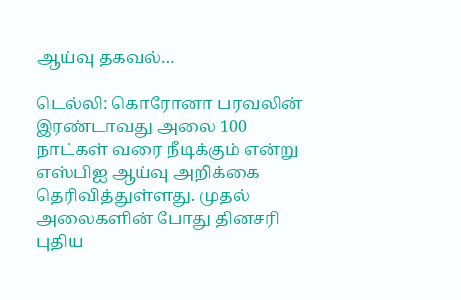ஆய்வு தகவல்…

டெல்லி: கொரோனா பரவலின் இரண்டாவது அலை 100 நாட்கள் வரை நீடிக்கும் என்று எஸ்பிஐ ஆய்வு அறிக்கை தெரிவித்துள்ளது. முதல் அலைகளின் போது தினசரி புதிய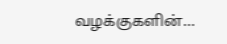வழக்குகளின்…